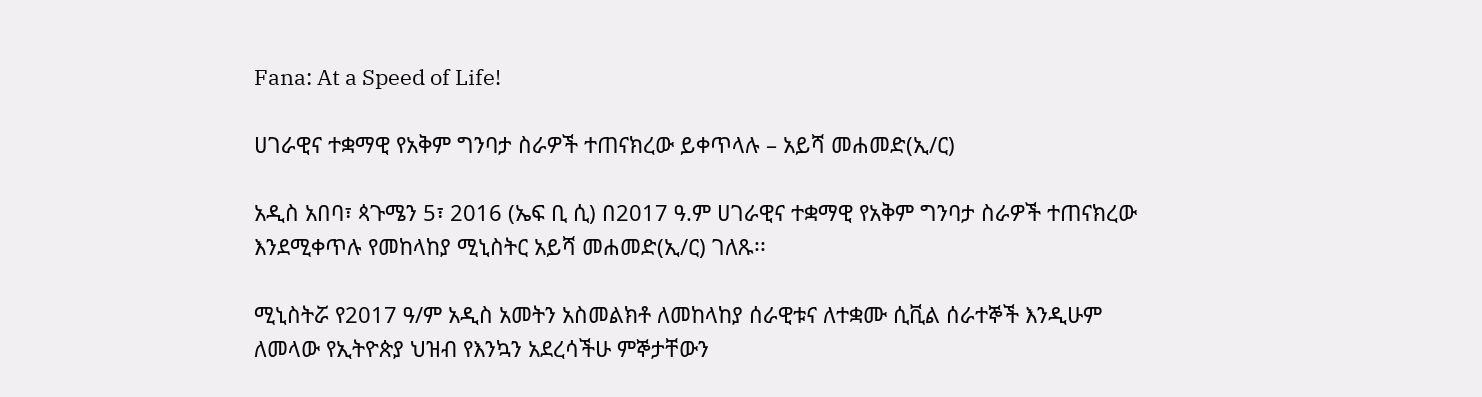Fana: At a Speed of Life!

ሀገራዊና ተቋማዊ የአቅም ግንባታ ስራዎች ተጠናክረው ይቀጥላሉ – አይሻ መሐመድ(ኢ/ር)

አዲስ አበባ፣ ጳጉሜን 5፣ 2016 (ኤፍ ቢ ሲ) በ2017 ዓ.ም ሀገራዊና ተቋማዊ የአቅም ግንባታ ስራዎች ተጠናክረው እንደሚቀጥሉ የመከላከያ ሚኒስትር አይሻ መሐመድ(ኢ/ር) ገለጹ፡፡

ሚኒስትሯ የ2017 ዓ/ም አዲስ አመትን አስመልክቶ ለመከላከያ ሰራዊቱና ለተቋሙ ሲቪል ሰራተኞች እንዲሁም ለመላው የኢትዮጵያ ህዝብ የእንኳን አደረሳችሁ ምኞታቸውን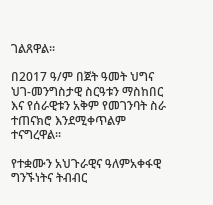ገልጸዋል፡፡

በ2017 ዓ/ም በጀት ዓመት ህግና ህገ-መንግስታዊ ስርዓቱን ማስከበር እና የሰራዊቱን አቅም የመገንባት ስራ ተጠናክሮ እንደሚቀጥልም ተናግረዋል፡፡

የተቋሙን አህጉራዊና ዓለምአቀፋዊ ግንኙነትና ትብብር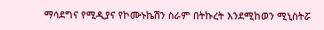ማሳደግና የሚዲያና የኮሙኑኬሽን ስራም በትኩረት እንደሚከወን ሚኒስትሯ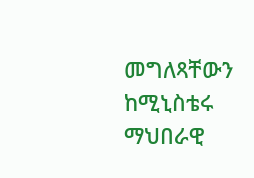መግለጻቸውን ከሚኒስቴሩ ማህበራዊ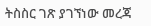ትስስር ገጽ ያገኘነው መረጃ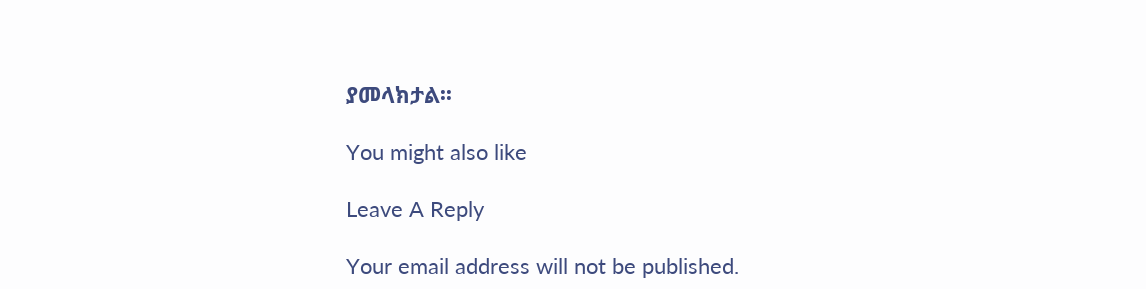ያመላክታል፡፡

You might also like

Leave A Reply

Your email address will not be published.